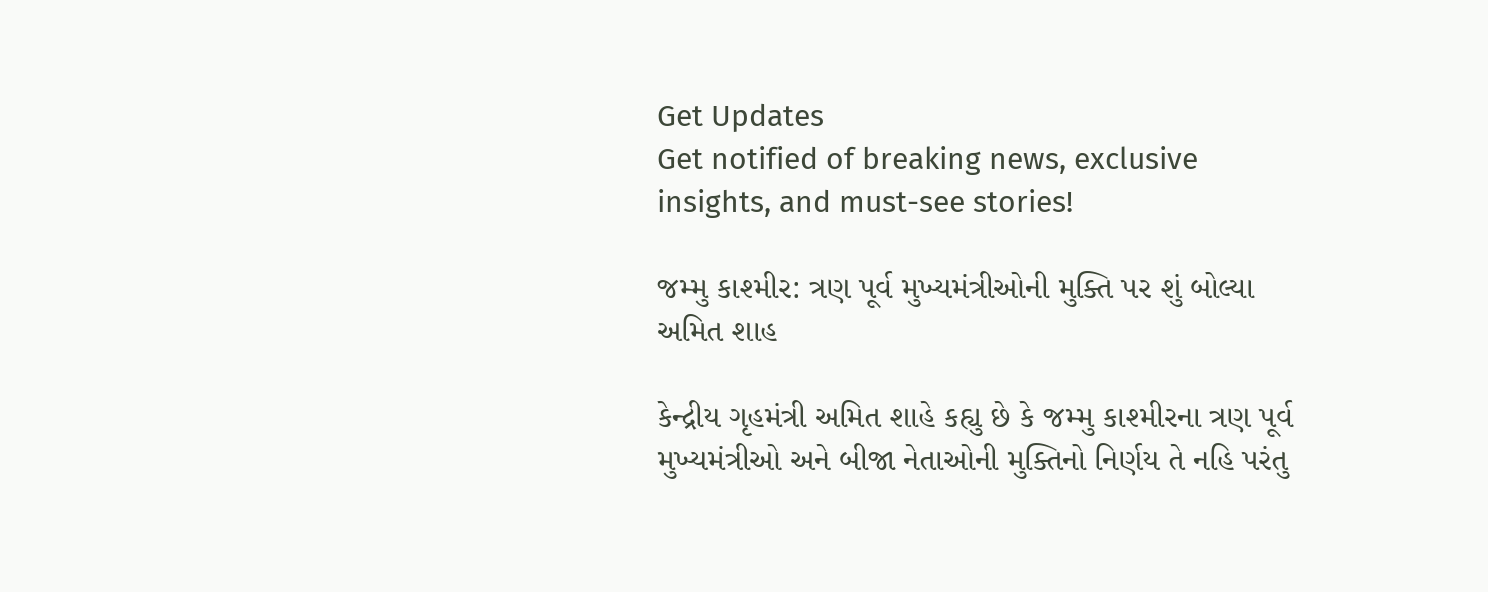Get Updates
Get notified of breaking news, exclusive insights, and must-see stories!

જમ્મુ કાશ્મીર: ત્રણ પૂર્વ મુખ્યમંત્રીઓની મુક્તિ પર શું બોલ્યા અમિત શાહ

કેન્દ્રીય ગૃહમંત્રી અમિત શાહે કહ્યુ છે કે જમ્મુ કાશ્મીરના ત્રણ પૂર્વ મુખ્યમંત્રીઓ અને બીજા નેતાઓની મુક્તિનો નિર્ણય તે નહિ પરંતુ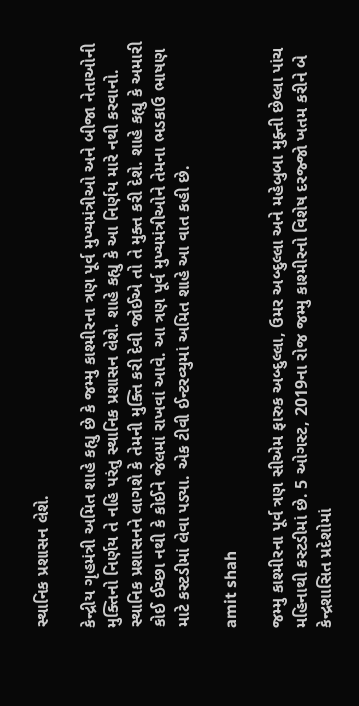સ્થાનિક પ્રશાસન લેશે.

કેન્દ્રીય ગૃહમંત્રી અમિત શાહે કહ્યુ છે કે જમ્મુ કાશ્મીરના ત્રણ પૂર્વ મુખ્યમંત્રીઓ અને બીજા નેતાઓની મુક્તિનો નિર્ણય તે નહિ પરંતુ સ્થાનિક પ્રશાસન લેશે. શાહે કહ્યુ કે આ નિર્ણય મારે નથી કરવાનો. સ્થાનિક પ્રશાસનને લાગશે કે તેમની મુક્તિ કરી દેવી જોઈએ તો તે મુક્ત કરી દેશે. શાહે કહ્યુ કે અમારી કોઈ ઈચ્છા નથી કે કોઈને જેલમાં રાખવાં આવે. આ ત્રણ પૂર્વ મુખ્યમંત્રીઓને તેમના ભડકાઉ ભાષણ માટે કસ્ટડીમાં લેવા પડ્યા. એક ટીવી ઈન્ટરવ્યુમાં અમિત શાહે આ વાત કહી છે.

amit shah

જમ્મુ કાશ્મીરના પૂર્વ ત્રણ સીએમ ફારુક અબ્દુલ્લા, ઉમર અબ્દુલ્લા અને મહેબુબા મુફ્તી છેલ્લા પાંચ મહિનાથી કસ્ટડીમાં છે. 5 ઓગસ્ટ, 2019ના રોજ જમ્મુ કાશ્મીરનો વિશેષ દરજ્જો ખતમ કરીને બે કેન્દ્રશાસિત પ્રદેશોમાં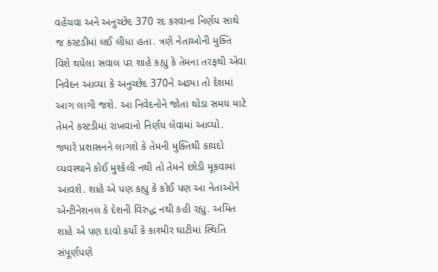વહેંચવા અને અનુચ્છેદ 370 રદ કરવાના નિર્ણય સાથે જ કસ્ટડીમાં લઈ લીધા હતા. ત્રણે નેતાઓની મુક્તિ વિશે થયેલા સવાલ પર શાહે કહ્યુ કે તેમના તરફથી એવા નિવેદન આવ્યા કે અનુચ્છેદ 370ને અડ્યા તો દેશમાં આગ લાગી જશે. આ નિવેદનોને જોતા થોડા સમય માટે તેમને કસ્ટડીમાં રાખવાનો નિર્ણય લેવામાં આવ્યો. જ્યારે પ્રશાસનને લાગશે કે તેમની મુક્તિથી કાયદો વ્યવસ્થાને કોઈ મુશ્કેલી નથી તો તેમને છોડી મૂકવામાં આવશે. શાહે એ પણ કહ્યુ કે કોઈ પણ આ નેતાઓને એન્ટીનેશનલ કે દેશની વિરુદ્ધ નથી કહી રહ્યુ. અમિત શાહે એ પણ દાવો કર્યો કે કાશ્મીર ઘાટીમાં સ્થિતિ સંપૂર્ણપણે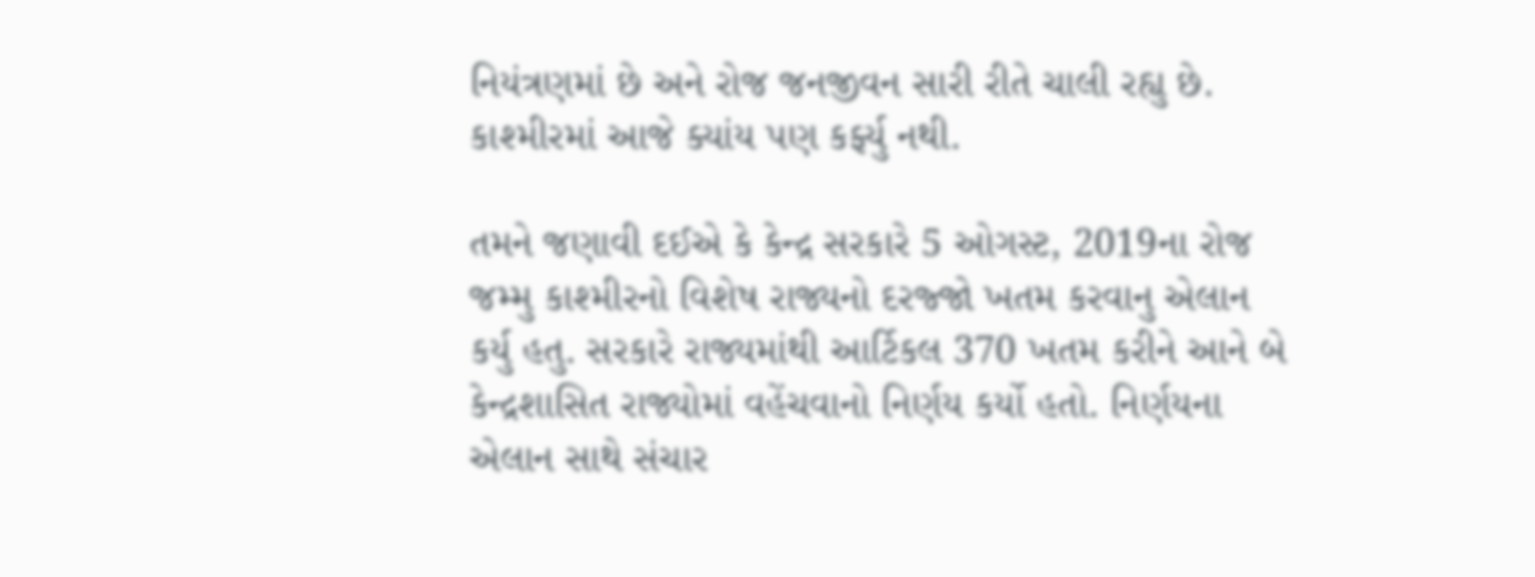નિયંત્રણમાં છે અને રોજ જનજીવન સારી રીતે ચાલી રહ્યુ છે. કાશ્મીરમાં આજે ક્યાંય પણ કર્ફ્યુ નથી.

તમને જણાવી દઈએ કે કેન્દ્ર સરકારે 5 ઓગસ્ટ, 2019ના રોજ જમ્મુ કાશ્મીરનો વિશેષ રાજ્યનો દરજ્જો ખતમ કરવાનુ એલાન કર્યુ હતુ. સરકારે રાજ્યમાંથી આર્ટિકલ 370 ખતમ કરીને આને બે કેન્દ્રશાસિત રાજ્યોમાં વહેંચવાનો નિર્ણય કર્યો હતો. નિર્ણયના એલાન સાથે સંચાર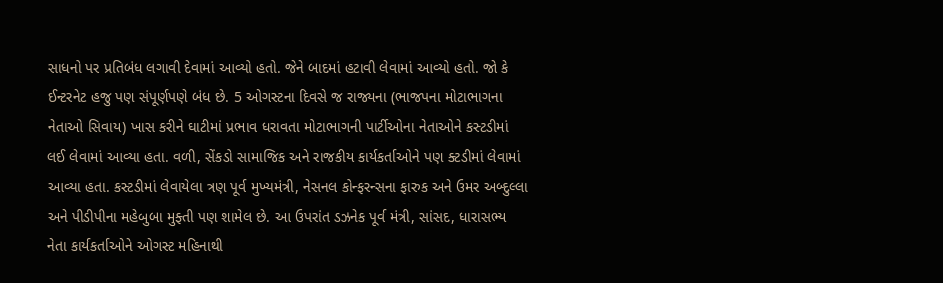સાધનો પર પ્રતિબંધ લગાવી દેવામાં આવ્યો હતો. જેને બાદમાં હટાવી લેવામાં આવ્યો હતો. જો કે ઈન્ટરનેટ હજુ પણ સંપૂર્ણપણે બંધ છે. 5 ઓગસ્ટના દિવસે જ રાજ્યના (ભાજપના મોટાભાગના નેતાઓ સિવાય) ખાસ કરીને ઘાટીમાં પ્રભાવ ધરાવતા મોટાભાગની પાર્ટીઓના નેતાઓને કસ્ટડીમાં લઈ લેવામાં આવ્યા હતા. વળી, સેંકડો સામાજિક અને રાજકીય કાર્યકર્તાઓને પણ ક્ટડીમાં લેવામાં આવ્યા હતા. કસ્ટડીમાં લેવાયેલા ત્રણ પૂર્વ મુખ્યમંત્રી, નેસનલ કોન્ફરન્સના ફારુક અને ઉમર અબ્દુલ્લા અને પીડીપીના મહેબુબા મુફ્તી પણ શામેલ છે. આ ઉપરાંત ડઝનેક પૂર્વ મંત્રી, સાંસદ, ધારાસભ્ય નેતા કાર્યકર્તાઓને ઓગસ્ટ મહિનાથી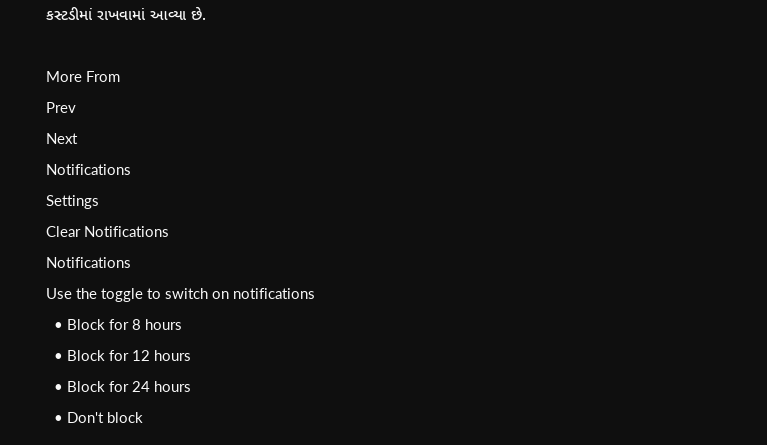કસ્ટડીમાં રાખવામાં આવ્યા છે.

More From
Prev
Next
Notifications
Settings
Clear Notifications
Notifications
Use the toggle to switch on notifications
  • Block for 8 hours
  • Block for 12 hours
  • Block for 24 hours
  • Don't block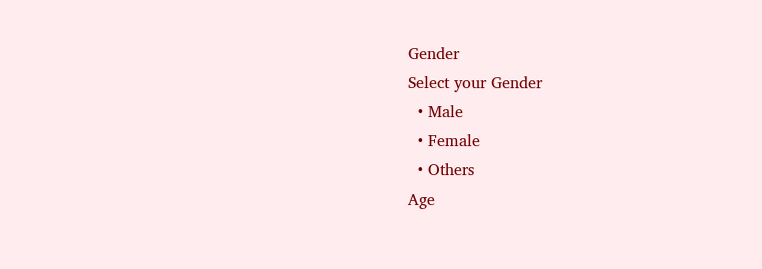Gender
Select your Gender
  • Male
  • Female
  • Others
Age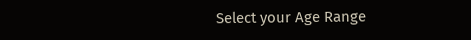Select your Age Range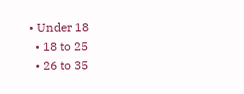• Under 18
  • 18 to 25
  • 26 to 35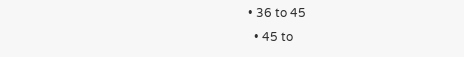• 36 to 45
  • 45 to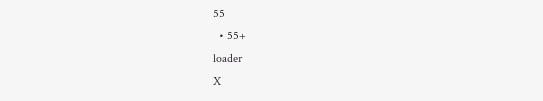55
  • 55+
loader
X